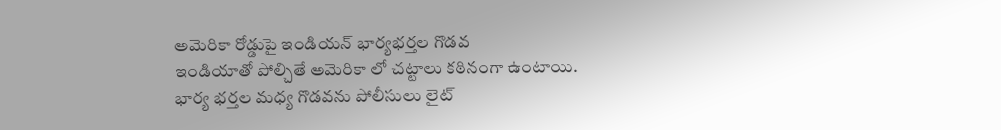అమెరికా రోడ్డుపై ఇండియన్ భార్యభర్తల గొడవ
ఇండియాతో పోల్చితే అమెరికా లో చట్టాలు కఠినంగా ఉంటాయి. భార్య భర్తల మధ్య గొడవను పోలీసులు లైట్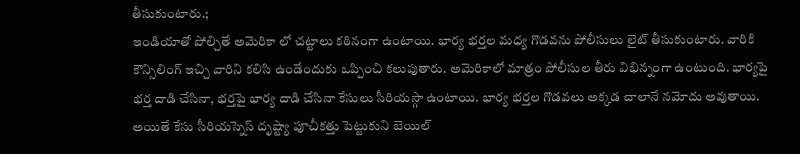తీసుకుంటారు.;
ఇండియాతో పోల్చితే అమెరికా లో చట్టాలు కఠినంగా ఉంటాయి. భార్య భర్తల మధ్య గొడవను పోలీసులు లైట్ తీసుకుంటారు. వారికి కౌన్సిలింగ్ ఇచ్చి వారిని కలిసి ఉండేందుకు ఒప్పించి కలుపుతారు. అమెరికాలో మాత్రం పోలీసుల తీరు విభిన్నంగా ఉంటుంది. భార్యపై భర్త దాడి చేసినా, భర్తపై భార్య దాడి చేసినా కేసులు సీరియస్గా ఉంటాయి. భార్య భర్తల గొడవలు అక్కడ చాలానే నమోదు అవుతాయి. అయితే కేసు సీరియస్నెస్ దృష్ట్యా పూచీకత్తు పెట్టుకుని బెయిల్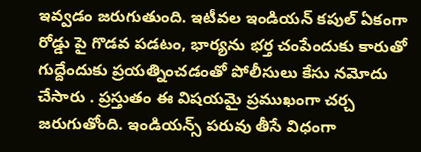ఇవ్వడం జరుగుతుంది. ఇటీవల ఇండియన్ కపుల్ ఏకంగా రోడ్డు పై గొడవ పడటం, భార్యను భర్త చంపేందుకు కారుతో గుద్దేందుకు ప్రయత్నించడంతో పోలీసులు కేసు నమోదు చేసారు . ప్రస్తుతం ఈ విషయమై ప్రముఖంగా చర్చ జరుగుతోంది. ఇండియన్స్ పరువు తీసే విధంగా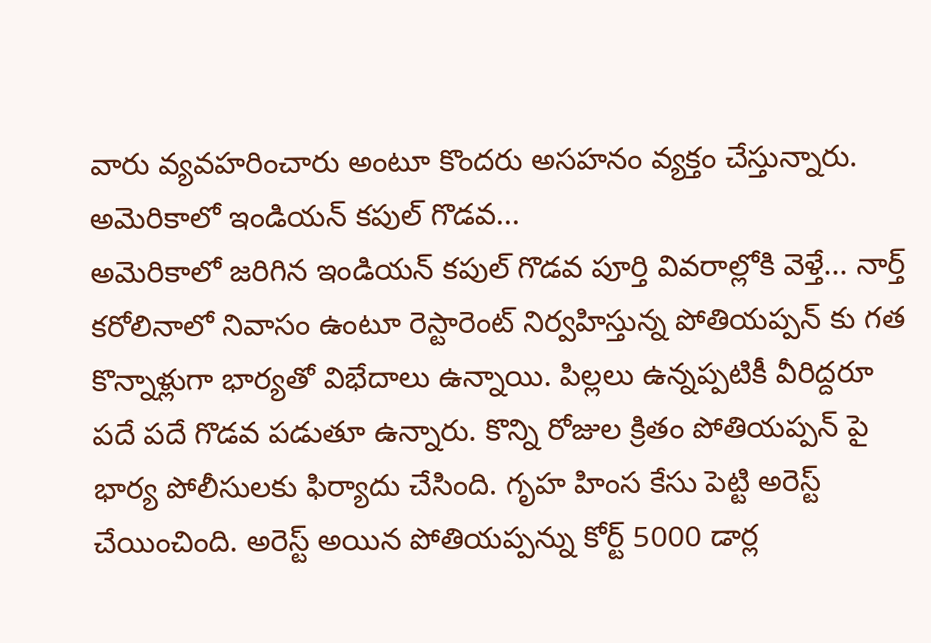వారు వ్యవహరించారు అంటూ కొందరు అసహనం వ్యక్తం చేస్తున్నారు.
అమెరికాలో ఇండియన్ కపుల్ గొడవ...
అమెరికాలో జరిగిన ఇండియన్ కపుల్ గొడవ పూర్తి వివరాల్లోకి వెళ్తే... నార్త్ కరోలినాలో నివాసం ఉంటూ రెస్టారెంట్ నిర్వహిస్తున్న పోతియప్పన్ కు గత కొన్నాళ్లుగా భార్యతో విభేదాలు ఉన్నాయి. పిల్లలు ఉన్నప్పటికీ వీరిద్దరూ పదే పదే గొడవ పడుతూ ఉన్నారు. కొన్ని రోజుల క్రితం పోతియప్పన్ పై భార్య పోలీసులకు ఫిర్యాదు చేసింది. గృహ హింస కేసు పెట్టి అరెస్ట్ చేయించింది. అరెస్ట్ అయిన పోతియప్పన్ను కోర్ట్ 5000 డార్ల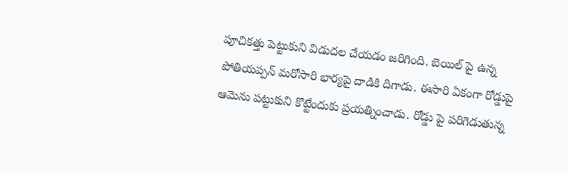పూచికత్తు పెట్టుకుని విడుదల చేయడం జరిగింది. బెయిల్ పై ఉన్న పోతియప్పన్ మరోసారి భార్యపై దాడికి దిగాడు. ఈసారి ఏకంగా రోడ్డుపై ఆమెను పట్టుకుని కొట్టేందుకు ప్రయత్నించాడు. రోడ్డు పై పరిగెడుతున్న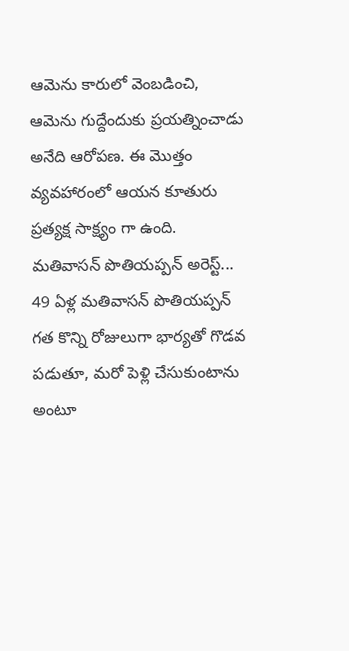ఆమెను కారులో వెంబడించి, ఆమెను గుద్దేందుకు ప్రయత్నించాడు అనేది ఆరోపణ. ఈ మొత్తం వ్యవహారంలో ఆయన కూతురు ప్రత్యక్ష సాక్ష్యం గా ఉంది.
మతివాసన్ పొతియప్పన్ అరెస్ట్...
49 ఏళ్ల మతివాసన్ పొతియప్పన్ గత కొన్ని రోజులుగా భార్యతో గొడవ పడుతూ, మరో పెళ్లి చేసుకుంటాను అంటూ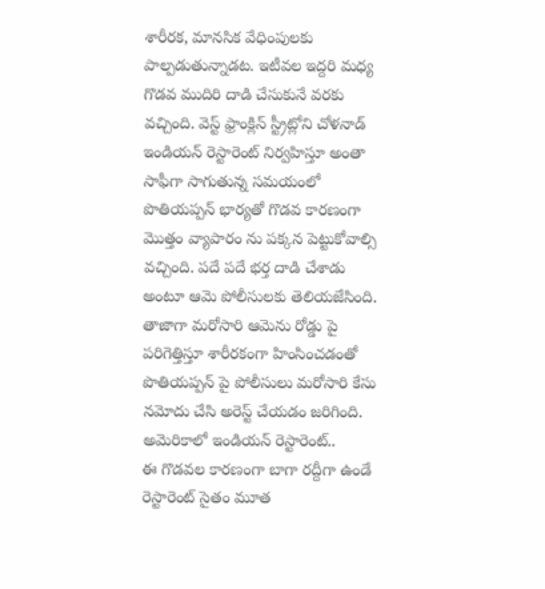శారీరక, మానసిక వేధింపులకు పాల్పడుతున్నాడట. ఇటీవల ఇద్దరి మధ్య గొడవ ముదిరి దాడి చేసుకునే వరకు వచ్చింది. వెస్ట్ ఫ్రాంక్లిన్ స్ట్రీట్లోని చోళనాడ్ ఇండియన్ రెస్టారెంట్ నిర్వహిస్తూ అంతా సాఫీగా సాగుతున్న సమయంలో పొతియప్పన్ భార్యతో గొడవ కారణంగా మొత్తం వ్యాపారం ను పక్కన పెట్టుకోవాల్సి వచ్చింది. పదే పదే భర్త దాడి చేశాడు అంటూ ఆమె పోలీసులకు తెలియజేసింది. తాజాగా మరోసారి ఆమెను రోడ్డు పై పరిగెత్తిస్తూ శారీరకంగా హింసించడంతో పొతియప్పన్ పై పోలీసులు మరోసారి కేసు నమోదు చేసి అరెస్ట్ చేయడం జరిగింది.
అమెరికాలో ఇండియన్ రెస్టారెంట్..
ఈ గొడవల కారణంగా బాగా రద్దీగా ఉండే రెస్టారెంట్ సైతం మూత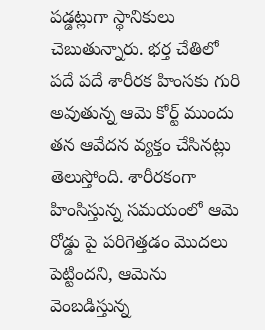పడ్డట్లుగా స్థానికులు చెబుతున్నారు. భర్త చేతిలో పదే పదే శారీరక హింసకు గురి అవుతున్న ఆమె కోర్ట్ ముందు తన ఆవేదన వ్యక్తం చేసినట్లు తెలుస్తోంది. శారీరకంగా హింసిస్తున్న సమయంలో ఆమె రోడ్డు పై పరిగెత్తడం మొదలు పెట్టిందని, ఆమెను వెంబడిస్తున్న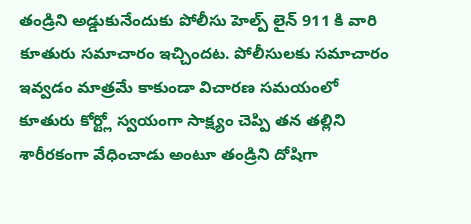తండ్రిని అడ్డుకునేందుకు పోలీసు హెల్ప్ లైన్ 911 కి వారి కూతురు సమాచారం ఇచ్చిందట. పోలీసులకు సమాచారం ఇవ్వడం మాత్రమే కాకుండా విచారణ సమయంలో కూతురు కోర్ట్లో స్వయంగా సాక్ష్యం చెప్పి తన తల్లిని శారీరకంగా వేధించాడు అంటూ తండ్రిని దోషిగా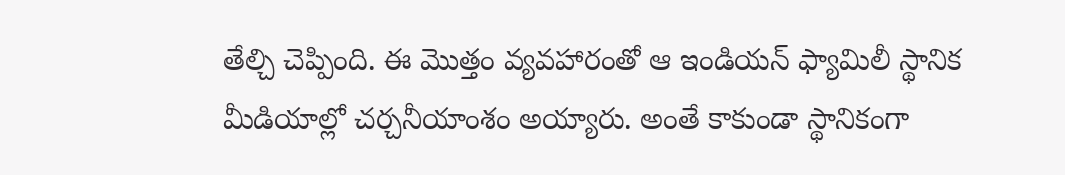తేల్చి చెప్పింది. ఈ మొత్తం వ్యవహారంతో ఆ ఇండియన్ ఫ్యామిలీ స్థానిక మీడియాల్లో చర్చనీయాంశం అయ్యారు. అంతే కాకుండా స్థానికంగా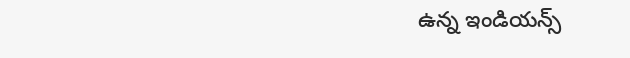ఉన్న ఇండియన్స్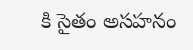కి సైతం అసహనం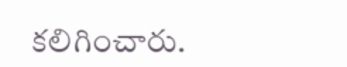కలిగించారు.